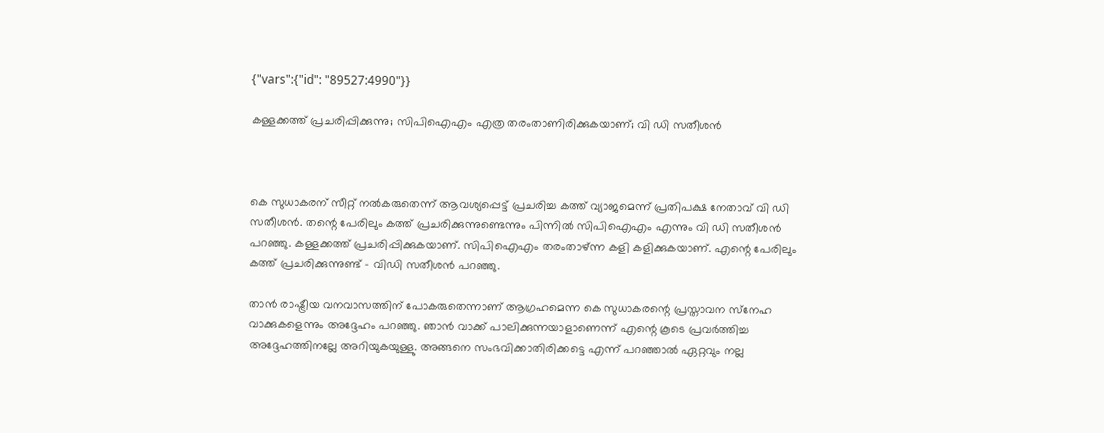{"vars":{"id": "89527:4990"}}

കള്ളക്കത്ത് പ്രചരിപ്പിക്കുന്നു; സിപിഐഎം എത്ര തരംതാണിരിക്കുകയാണ്; വി ഡി സതീശന്‍



കെ സുധാകരന് സീറ്റ് നല്‍കരുതെന്ന് ആവശ്യപ്പെട്ട് പ്രചരിച്ച കത്ത് വ്യാജമെന്ന് പ്രതിപക്ഷ നേതാവ് വി ഡി സതീശന്‍. തന്റെ പേരിലും കത്ത് പ്രചരിക്കുന്നുണ്ടെന്നും പിന്നില്‍ സിപിഐഎം എന്നും വി ഡി സതീശന്‍ പറഞ്ഞു. കള്ളക്കത്ത് പ്രചരിപ്പിക്കുകയാണ്. സിപിഐഎം തരംതാഴ്ന്ന കളി കളിക്കുകയാണ്. എന്റെ പേരിലും കത്ത് പ്രചരിക്കുന്നുണ്ട് – വിഡി സതീശന്‍ പറഞ്ഞു.

താന്‍ രാഷ്ട്രീയ വനവാസത്തിന് പോകരുതെന്നാണ് ആഗ്രഹമെന്ന കെ സുധാകരന്റെ പ്രസ്താവന സ്‌നേഹ വാക്കുകളെന്നും അദ്ദേഹം പറഞ്ഞു. ഞാന്‍ വാക്ക് പാലിക്കുന്നയാളാണെന്ന് എന്റെ കൂടെ പ്രവര്‍ത്തിച്ച അദ്ദേഹത്തിനല്ലേ അറിയുകയുള്ളു. അങ്ങനെ സംഭവിക്കാതിരിക്കട്ടെ എന്ന് പറഞ്ഞാല്‍ ഏറ്റവും നല്ല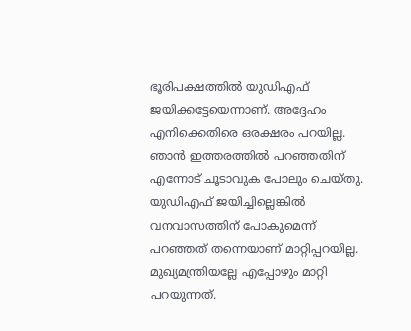ഭൂരിപക്ഷത്തില്‍ യുഡിഎഫ് ജയിക്കട്ടേയെന്നാണ്. അദ്ദേഹം എനിക്കെതിരെ ഒരക്ഷരം പറയില്ല. ഞാന്‍ ഇത്തരത്തില്‍ പറഞ്ഞതിന് എന്നോട് ചൂടാവുക പോലും ചെയ്തു. യുഡിഎഫ് ജയിച്ചില്ലെങ്കില്‍ വനവാസത്തിന് പോകുമെന്ന് പറഞ്ഞത് തന്നെയാണ് മാറ്റിപ്പറയില്ല. മുഖ്യമന്ത്രിയല്ലേ എപ്പോഴും മാറ്റി പറയുന്നത്.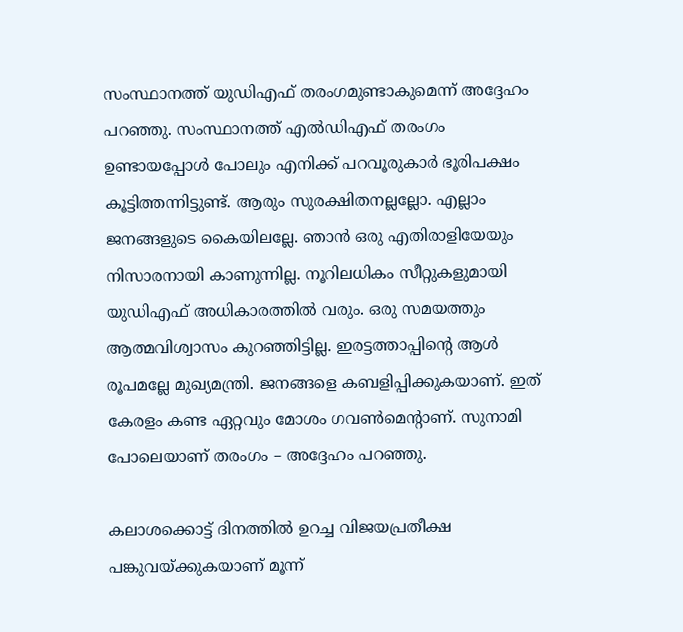സംസ്ഥാനത്ത് യുഡിഎഫ് തരംഗമുണ്ടാകുമെന്ന് അദ്ദേഹം പറഞ്ഞു. സംസ്ഥാനത്ത് എല്‍ഡിഎഫ് തരംഗം ഉണ്ടായപ്പോള്‍ പോലും എനിക്ക് പറവൂരുകാര്‍ ഭൂരിപക്ഷം കൂട്ടിത്തന്നിട്ടുണ്ട്. ആരും സുരക്ഷിതനല്ലല്ലോ. എല്ലാം ജനങ്ങളുടെ കൈയിലല്ലേ. ഞാന്‍ ഒരു എതിരാളിയേയും നിസാരനായി കാണുന്നില്ല. നൂറിലധികം സീറ്റുകളുമായി യുഡിഎഫ് അധികാരത്തില്‍ വരും. ഒരു സമയത്തും ആത്മവിശ്വാസം കുറഞ്ഞിട്ടില്ല. ഇരട്ടത്താപ്പിന്റെ ആള്‍ രൂപമല്ലേ മുഖ്യമന്ത്രി. ജനങ്ങളെ കബളിപ്പിക്കുകയാണ്. ഇത് കേരളം കണ്ട ഏറ്റവും മോശം ഗവണ്‍മെന്റാണ്. സുനാമി പോലെയാണ് തരംഗം – അദ്ദേഹം പറഞ്ഞു.

കലാശക്കൊട്ട് ദിനത്തില്‍ ഉറച്ച വിജയപ്രതീക്ഷ പങ്കുവയ്ക്കുകയാണ് മൂന്ന്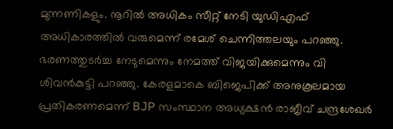മുന്നണികളും. നൂറില്‍ അധികം സീറ്റ് നേടി യുഡിഎഫ് അധികാരത്തില്‍ വരുമെന്ന് രമേശ് ചെന്നിത്തലയും പറഞ്ഞു. ഭരണത്തുടര്‍ച്ച നേടുമെന്നും നേമത്ത് വിജയിക്കുമെന്നും വി ശിവന്‍കുട്ടി പറഞ്ഞു. കേരളമാകെ ബിജെപിക്ക് അനുകൂലമായ പ്രതികരണമെന്ന് BJP സംസ്ഥാന അധ്യക്ഷന്‍ രാജീവ് ചന്ദ്രശേഖര്‍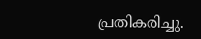പ്രതികരിച്ചു.